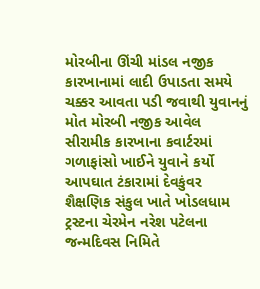મોરબીના ઊંચી માંડલ નજીક કારખાનામાં લાદી ઉપાડતા સમયે ચક્કર આવતા પડી જવાથી યુવાનનું મોત મોરબી નજીક આવેલ સીરામીક કારખાના કવાર્ટરમાં ગળાફાંસો ખાઈને યુવાને કર્યો આપઘાત ટંકારામાં દેવકુંવર શૈક્ષણિક સંકુલ ખાતે ખોડલધામ ટ્રસ્ટના ચેરમેન નરેશ પટેલના જન્મદિવસ નિમિતે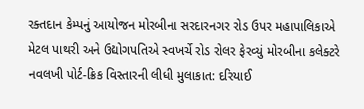રક્તદાન કેમ્પનું આયોજન મોરબીના સરદારનગર રોડ ઉપર મહાપાલિકાએ મેટલ પાથરી અને ઉદ્યોગપતિએ સ્વખર્ચે રોડ રોલર ફેરવ્યું મોરબીના કલેક્ટરે નવલખી પોર્ટ-ક્રિક વિસ્તારની લીધી મુલાકાત: દરિયાઈ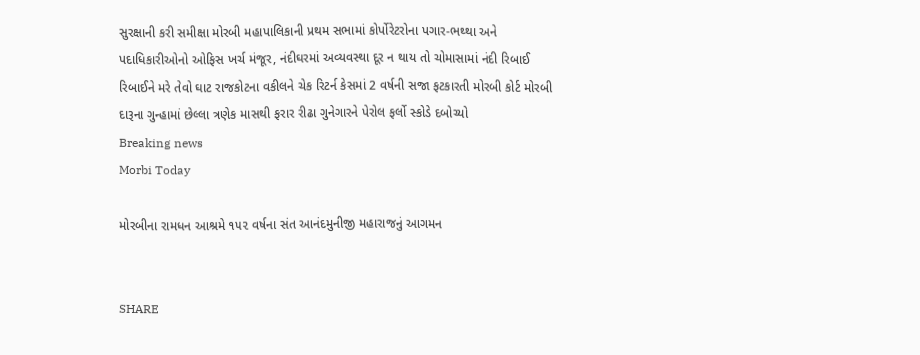સુરક્ષાની કરી સમીક્ષા મોરબી મહાપાલિકાની પ્રથમ સભામાં કોર્પોરેટરોના પગાર-ભથ્થા અને પદાધિકારીઓનો ઓફિસ ખર્ચ મંજૂર, નંદીઘરમાં અવ્યવસ્થા દૂર ન થાય તો ચોમાસામાં નંદી રિબાઈ રિબાઈને મરે તેવો ઘાટ રાજકોટના વકીલને ચેક રિટર્ન કેસમાં 2 વર્ષની સજા ફટકારતી મોરબી કોર્ટ મોરબી દારૂના ગુન્હામાં છેલ્લા ત્રણેક માસથી ફરાર રીઢા ગુનેગારને પેરોલ ફર્લો સ્કોડે દબોચ્યો
Breaking news
Morbi Today

મોરબીના રામધન આશ્રમે ૧૫૨ વર્ષના સંત આનંદમુનીજી મહારાજનું આગમન


SHARE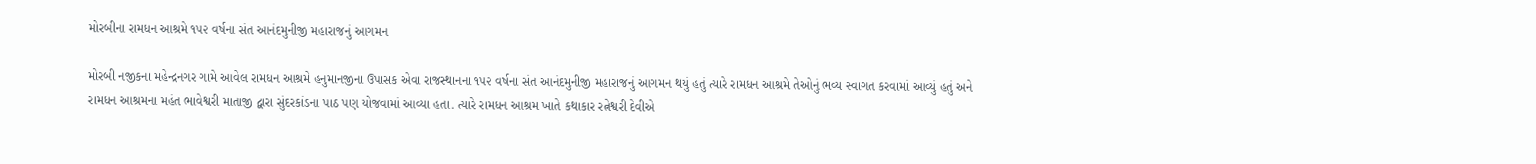મોરબીના રામધન આશ્રમે ૧૫૨ વર્ષના સંત આનંદમુનીજી મહારાજનું આગમન

મોરબી નજીકના મહેન્દ્રનગર ગામે આવેલ રામધન આશ્રમે હનુમાનજીના ઉપાસક એવા રાજસ્થાનના ૧૫૨ વર્ષના સંત આનંદમુનીજી મહારાજનું આગમન થયું હતું ત્યારે રામધન આશ્રમે તેઓનું ભવ્ય સ્વાગત કરવામાં આવ્યું હતું અને રામધન આશ્રમના મહંત ભાવેશ્વરી માતાજી દ્વારા સુંદરકાંડના પાઠ પણ યોજવામાં આવ્યા હતા. ત્યારે રામધન આશ્રમ ખાતે કથાકાર રત્નેશ્વરી દેવીએ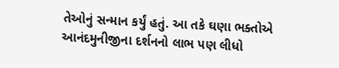તેઓનું સન્માન કર્યું હતું. આ તકે ઘણા ભક્તોએ આનંદમુનીજીના દર્શનનો લાભ પણ લીધો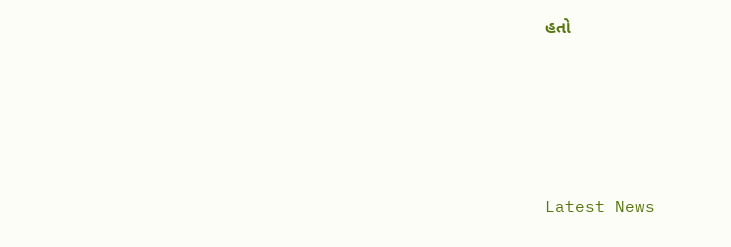હતો






Latest News